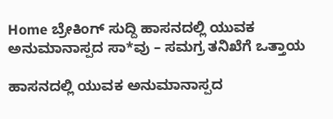Home ಬ್ರೇಕಿಂಗ್ ಸುದ್ದಿ ಹಾಸನದಲ್ಲಿ ಯುವಕ ಅನುಮಾನಾಸ್ಪದ ಸಾ*ವು – ಸಮಗ್ರ ತನಿಖೆಗೆ ಒತ್ತಾಯ

ಹಾಸನದಲ್ಲಿ ಯುವಕ ಅನುಮಾನಾಸ್ಪದ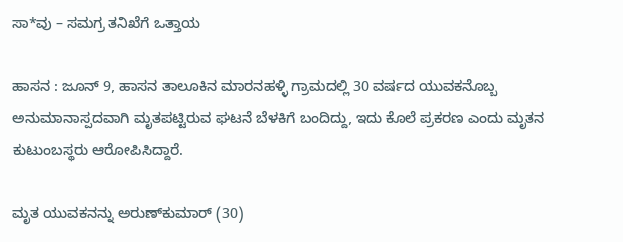ಸಾ*ವು – ಸಮಗ್ರ ತನಿಖೆಗೆ ಒತ್ತಾಯ

ಹಾಸನ : ಜೂನ್ 9, ಹಾಸನ ತಾಲೂಕಿನ ಮಾರನಹಳ್ಳಿ ಗ್ರಾಮದಲ್ಲಿ 30 ವರ್ಷದ ಯುವಕನೊಬ್ಬ ಅನುಮಾನಾಸ್ಪದವಾಗಿ ಮೃತಪಟ್ಟಿರುವ ಘಟನೆ ಬೆಳಕಿಗೆ ಬಂದಿದ್ದು, ಇದು ಕೊಲೆ ಪ್ರಕರಣ ಎಂದು ಮೃತನ ಕುಟುಂಬಸ್ಥರು ಆರೋಪಿಸಿದ್ದಾರೆ.

ಮೃತ ಯುವಕನನ್ನು ಅರುಣ್‌ಕುಮಾರ್ (30)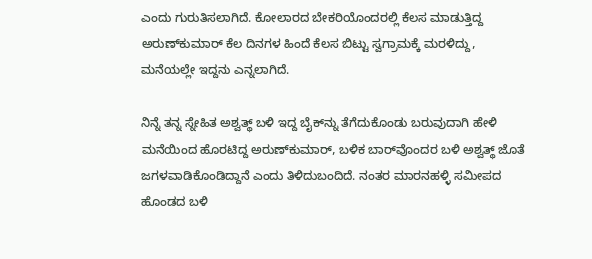ಎಂದು ಗುರುತಿಸಲಾಗಿದೆ. ಕೋಲಾರದ ಬೇಕರಿಯೊಂದರಲ್ಲಿ ಕೆಲಸ ಮಾಡುತ್ತಿದ್ದ ಅರುಣ್‌ಕುಮಾರ್ ಕೆಲ ದಿನಗಳ ಹಿಂದೆ ಕೆಲಸ ಬಿಟ್ಟು ಸ್ವಗ್ರಾಮಕ್ಕೆ ಮರಳಿದ್ದು, ಮನೆಯಲ್ಲೇ ಇದ್ದನು ಎನ್ನಲಾಗಿದೆ.

ನಿನ್ನೆ ತನ್ನ ಸ್ನೇಹಿತ ಅಶ್ವತ್ಥ್ ಬಳಿ ಇದ್ದ ಬೈಕ್‌ನ್ನು ತೆಗೆದುಕೊಂಡು ಬರುವುದಾಗಿ ಹೇಳಿ ಮನೆಯಿಂದ ಹೊರಟಿದ್ದ ಅರುಣ್‌ಕುಮಾರ್, ಬಳಿಕ ಬಾರ್‌ವೊಂದರ ಬಳಿ ಅಶ್ವತ್ಥ್ ಜೊತೆ ಜಗಳವಾಡಿಕೊಂಡಿದ್ದಾನೆ ಎಂದು ತಿಳಿದುಬಂದಿದೆ. ನಂತರ ಮಾರನಹಳ್ಳಿ ಸಮೀಪದ ಹೊಂಡದ ಬಳಿ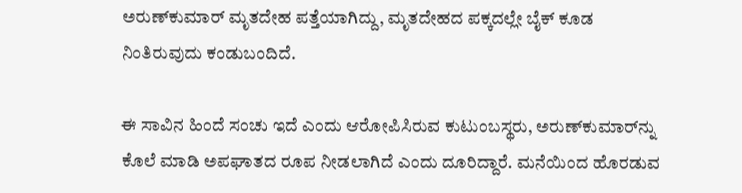ಅರುಣ್‌ಕುಮಾರ್ ಮೃತದೇಹ ಪತ್ತೆಯಾಗಿದ್ದು, ಮೃತದೇಹದ ಪಕ್ಕದಲ್ಲೇ ಬೈಕ್ ಕೂಡ ನಿಂತಿರುವುದು ಕಂಡುಬಂದಿದೆ.

ಈ ಸಾವಿನ ಹಿಂದೆ ಸಂಚು ಇದೆ ಎಂದು ಆರೋಪಿಸಿರುವ ಕುಟುಂಬಸ್ಥರು, ಅರುಣ್‌ಕುಮಾರ್‌ನ್ನು ಕೊಲೆ ಮಾಡಿ ಅಪಘಾತದ ರೂಪ ನೀಡಲಾಗಿದೆ ಎಂದು ದೂರಿದ್ದಾರೆ. ಮನೆಯಿಂದ ಹೊರಡುವ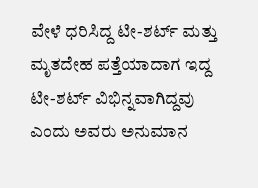ವೇಳೆ ಧರಿಸಿದ್ದ ಟೀ-ಶರ್ಟ್ ಮತ್ತು ಮೃತದೇಹ ಪತ್ತೆಯಾದಾಗ ಇದ್ದ ಟೀ-ಶರ್ಟ್ ವಿಭಿನ್ನವಾಗಿದ್ದವು ಎಂದು ಅವರು ಅನುಮಾನ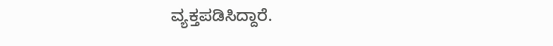ವ್ಯಕ್ತಪಡಿಸಿದ್ದಾರೆ.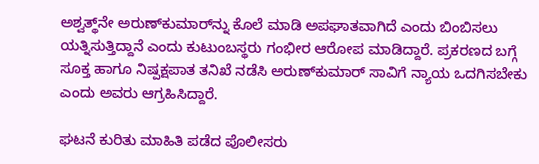ಅಶ್ವತ್ಥ್‌ನೇ ಅರುಣ್‌ಕುಮಾರ್‌ನ್ನು ಕೊಲೆ ಮಾಡಿ ಅಪಘಾತವಾಗಿದೆ ಎಂದು ಬಿಂಬಿಸಲು ಯತ್ನಿಸುತ್ತಿದ್ದಾನೆ ಎಂದು ಕುಟುಂಬಸ್ಥರು ಗಂಭೀರ ಆರೋಪ ಮಾಡಿದ್ದಾರೆ. ಪ್ರಕರಣದ ಬಗ್ಗೆ ಸೂಕ್ತ ಹಾಗೂ ನಿಷ್ಪಕ್ಷಪಾತ ತನಿಖೆ ನಡೆಸಿ ಅರುಣ್‌ಕುಮಾರ್ ಸಾವಿಗೆ ನ್ಯಾಯ ಒದಗಿಸಬೇಕು ಎಂದು ಅವರು ಆಗ್ರಹಿಸಿದ್ದಾರೆ.

ಘಟನೆ ಕುರಿತು ಮಾಹಿತಿ ಪಡೆದ ಪೊಲೀಸರು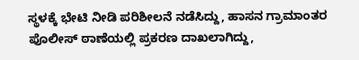ಸ್ಥಳಕ್ಕೆ ಭೇಟಿ ನೀಡಿ ಪರಿಶೀಲನೆ ನಡೆಸಿದ್ದು, ಹಾಸನ ಗ್ರಾಮಾಂತರ ಪೊಲೀಸ್ ಠಾಣೆಯಲ್ಲಿ ಪ್ರಕರಣ ದಾಖಲಾಗಿದ್ದು,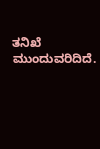ತನಿಖೆ ಮುಂದುವರಿದಿದೆ.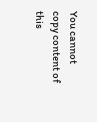You cannot copy content of this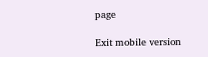page

Exit mobile version